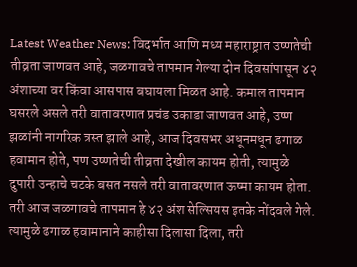Latest Weather News: विदर्भात आणि मध्य महाराष्ट्रात उष्णतेची तीव्रता जाणवत आहे, जळगावचे तापमान गेल्या दोन दिवसांपासून ४२ अंशाच्या वर किंवा आसपास बघायला मिळत आहे. कमाल तापमान घसरले असले तरी वातावरणात प्रचंड उकाडा जाणवत आहे, उष्ण झळांनी नागरिक त्रस्त झाले आहे, आज दिवसभर अधूनमधून ढगाळ हवामान होते, पण उष्णतेची तीव्रता देखील कायम होती, त्यामुळे दुपारी उन्हाचे चटके बसत नसले तरी वातावरणात ऊष्मा कायम होता. तरी आज जळगावचे तापमान हे ४२ अंश सेल्सियस इतके नोंदवले गेले. त्यामुळे ढगाळ हवामानाने काहीसा दिलासा दिला, तरी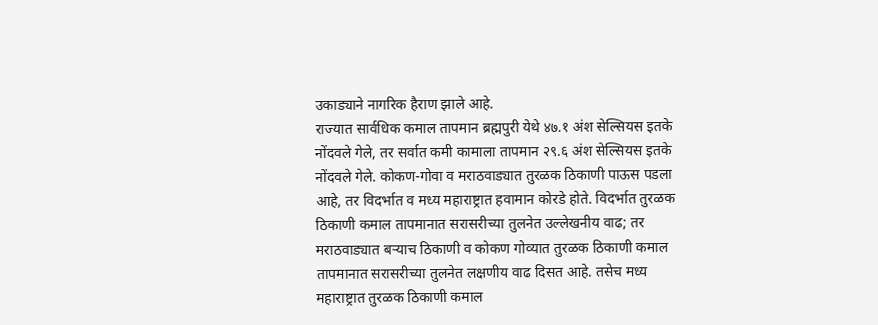उकाड्याने नागरिक हैराण झाले आहे.
राज्यात सार्वधिक कमाल तापमान ब्रह्मपुरी येथे ४७.१ अंश सेल्सियस इतके नोंदवले गेले, तर सर्वात कमी कामाला तापमान २९.६ अंश सेल्सियस इतके नोंदवले गेले. कोकण-गोवा व मराठवाड्यात तुरळक ठिकाणी पाऊस पडला आहे, तर विदर्भात व मध्य महाराष्ट्रात हवामान कोरडे होते. विदर्भात तुरळक ठिकाणी कमाल तापमानात सरासरीच्या तुलनेत उल्लेखनीय वाढ; तर मराठवाड्यात बऱ्याच ठिकाणी व कोकण गोव्यात तुरळक ठिकाणी कमाल तापमानात सरासरीच्या तुलनेत लक्षणीय वाढ दिसत आहे. तसेच मध्य महाराष्ट्रात तुरळक ठिकाणी कमाल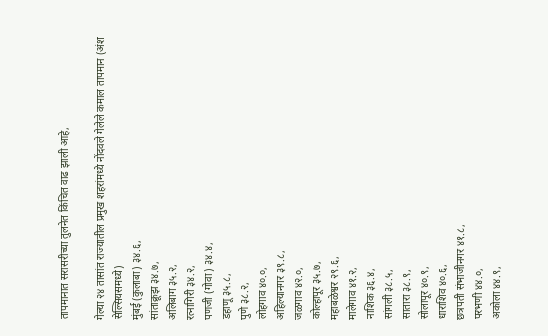तापमानात सरासरीच्या तुलनेत किंचित वाढ झाली आहे,

गेल्या २४ तासांत राज्यातील प्रमुख शहरांमध्ये नोंदवले गेलेले कमाल तापमान (अंश सेल्सियसमध्ये)
मुंबई (कुलाबा) ३४.६,
सांताक्रूझ ३४.७,
अलिबाग ३५.२,
रत्नागिरी ३४.२,
पणजी (गोवा) ३४.४,
डहाणू ३५.८,
पुणे ३८.२,
लोहगाव ४०.०,
अहिल्यानगर ३९.८,
जळगाव ४२.०,
कोल्हापूर ३५.७,
महाबळेश्वर २९.६,
मालेगाव ४१.२,
नाशिक ३६.४,
सांगली ३८.५,
सातारा ३८.९,
सोलापूर ४०.९,
धाराशिव ४०.६,
छत्रपती संभाजीनगर ४१.८,
परभणी ४४.०,
अकोला ४४.९,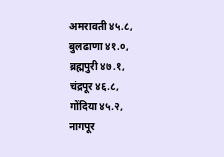अमरावती ४५.८,
बुलढाणा ४१.०,
ब्रह्मपुरी ४७.१,
चंद्रपूर ४६.८,
गोंदिया ४५.२,
नागपूर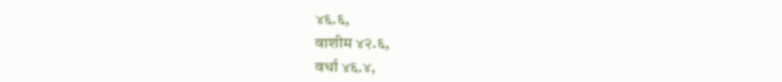४६.६,
वाशीम ४२.६,
वर्धा ४६.४,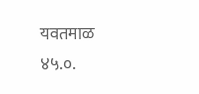यवतमाळ ४५.०.